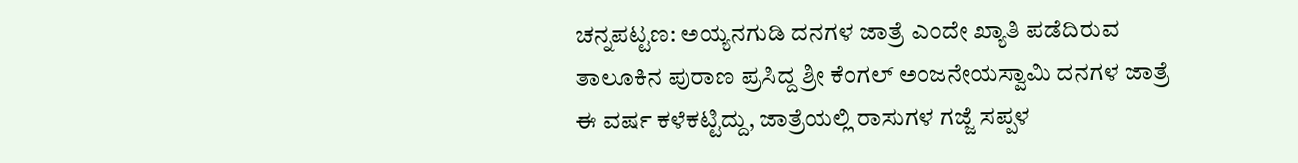ಚನ್ನಪಟ್ಟಣ: ಅಯ್ಯನಗುಡಿ ದನಗಳ ಜಾತ್ರೆ ಎಂದೇ ಖ್ಯಾತಿ ಪಡೆದಿರುವ ತಾಲೂಕಿನ ಪುರಾಣ ಪ್ರಸಿದ್ದ ಶ್ರೀ ಕೆಂಗಲ್ ಅಂಜನೇಯಸ್ವಾಮಿ ದನಗಳ ಜಾತ್ರೆ ಈ ವರ್ಷ ಕಳೆಕಟ್ಟಿದ್ದು, ಜಾತ್ರೆಯಲ್ಲಿ ರಾಸುಗಳ ಗಜ್ಜೆ ಸಪ್ಪಳ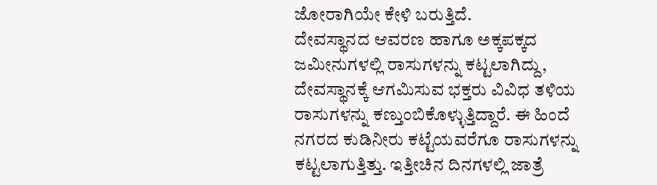ಜೋರಾಗಿಯೇ ಕೇಳಿ ಬರುತ್ತಿದೆ.
ದೇವಸ್ಥಾನದ ಆವರಣ ಹಾಗೂ ಅಕ್ಕಪಕ್ಕದ ಜಮೀನುಗಳಲ್ಲಿ ರಾಸುಗಳನ್ನು ಕಟ್ಟಲಾಗಿದ್ದು, ದೇವಸ್ಥಾನಕ್ಕೆ ಆಗಮಿಸುವ ಭಕ್ತರು ವಿವಿಧ ತಳಿಯ ರಾಸುಗಳನ್ನು ಕಣ್ತುಂಬಿಕೊಳ್ಳುತ್ತಿದ್ದಾರೆ. ಈ ಹಿಂದೆ ನಗರದ ಕುಡಿನೀರು ಕಟ್ಟೆಯವರೆಗೂ ರಾಸುಗಳನ್ನು ಕಟ್ಟಲಾಗುತ್ತಿತ್ತು. ಇತ್ತೀಚಿನ ದಿನಗಳಲ್ಲಿ ಜಾತ್ರೆ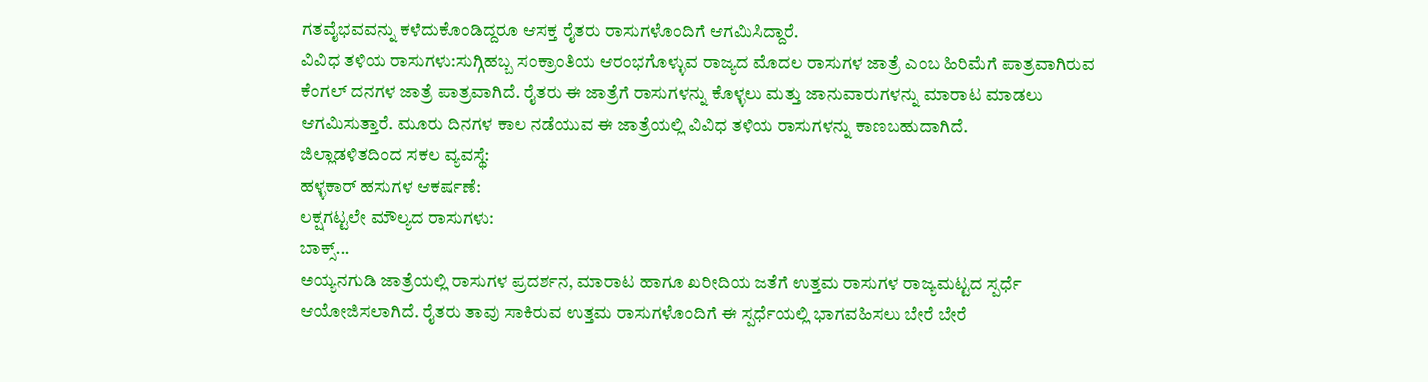ಗತವೈಭವವನ್ನು ಕಳೆದುಕೊಂಡಿದ್ದರೂ ಆಸಕ್ತ ರೈತರು ರಾಸುಗಳೊಂದಿಗೆ ಆಗಮಿಸಿದ್ದಾರೆ.
ವಿವಿಧ ತಳಿಯ ರಾಸುಗಳು:ಸುಗ್ಗಿಹಬ್ಬ ಸಂಕ್ರಾಂತಿಯ ಆರಂಭಗೊಳ್ಳುವ ರಾಜ್ಯದ ಮೊದಲ ರಾಸುಗಳ ಜಾತ್ರೆ ಎಂಬ ಹಿರಿಮೆಗೆ ಪಾತ್ರವಾಗಿರುವ ಕೆಂಗಲ್ ದನಗಳ ಜಾತ್ರೆ ಪಾತ್ರವಾಗಿದೆ. ರೈತರು ಈ ಜಾತ್ರೆಗೆ ರಾಸುಗಳನ್ನು ಕೊಳ್ಳಲು ಮತ್ತು ಜಾನುವಾರುಗಳನ್ನು ಮಾರಾಟ ಮಾಡಲು ಆಗಮಿಸುತ್ತಾರೆ. ಮೂರು ದಿನಗಳ ಕಾಲ ನಡೆಯುವ ಈ ಜಾತ್ರೆಯಲ್ಲಿ ವಿವಿಧ ತಳಿಯ ರಾಸುಗಳನ್ನು ಕಾಣಬಹುದಾಗಿದೆ.
ಜಿಲ್ಲಾಡಳಿತದಿಂದ ಸಕಲ ವ್ಯವಸ್ಥೆ:
ಹಳ್ಳಕಾರ್ ಹಸುಗಳ ಆಕರ್ಷಣೆ:
ಲಕ್ಷಗಟ್ಟಲೇ ಮೌಲ್ಯದ ರಾಸುಗಳು:
ಬಾಕ್ಸ್...
ಅಯ್ಯನಗುಡಿ ಜಾತ್ರೆಯಲ್ಲಿ ರಾಸುಗಳ ಪ್ರದರ್ಶನ, ಮಾರಾಟ ಹಾಗೂ ಖರೀದಿಯ ಜತೆಗೆ ಉತ್ತಮ ರಾಸುಗಳ ರಾಜ್ಯಮಟ್ಟದ ಸ್ಪರ್ಧೆ ಆಯೋಜಿಸಲಾಗಿದೆ. ರೈತರು ತಾವು ಸಾಕಿರುವ ಉತ್ತಮ ರಾಸುಗಳೊಂದಿಗೆ ಈ ಸ್ಪರ್ಧೆಯಲ್ಲಿ ಭಾಗವಹಿಸಲು ಬೇರೆ ಬೇರೆ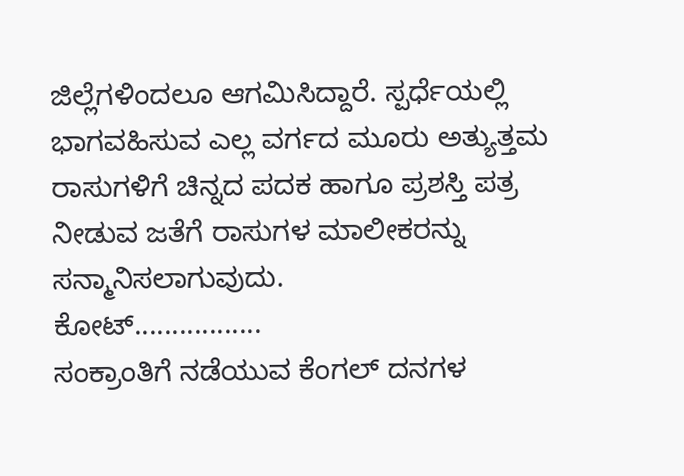ಜಿಲ್ಲೆಗಳಿಂದಲೂ ಆಗಮಿಸಿದ್ದಾರೆ. ಸ್ಪರ್ಧೆಯಲ್ಲಿ ಭಾಗವಹಿಸುವ ಎಲ್ಲ ವರ್ಗದ ಮೂರು ಅತ್ಯುತ್ತಮ ರಾಸುಗಳಿಗೆ ಚಿನ್ನದ ಪದಕ ಹಾಗೂ ಪ್ರಶಸ್ತಿ ಪತ್ರ ನೀಡುವ ಜತೆಗೆ ರಾಸುಗಳ ಮಾಲೀಕರನ್ನು ಸನ್ಮಾನಿಸಲಾಗುವುದು.
ಕೋಟ್.................
ಸಂಕ್ರಾಂತಿಗೆ ನಡೆಯುವ ಕೆಂಗಲ್ ದನಗಳ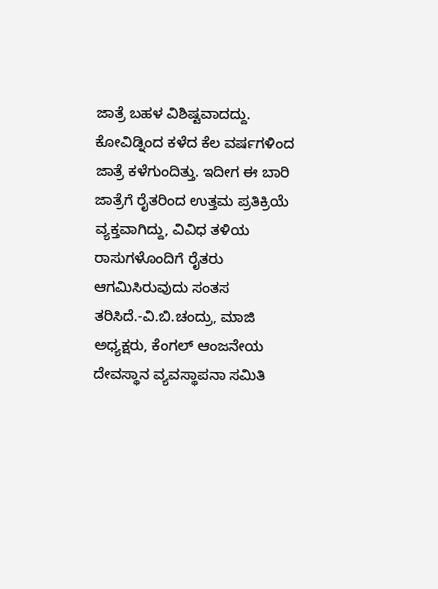ಜಾತ್ರೆ ಬಹಳ ವಿಶಿಷ್ಟವಾದದ್ದು. ಕೋವಿಡ್ನಿಂದ ಕಳೆದ ಕೆಲ ವರ್ಷಗಳಿಂದ ಜಾತ್ರೆ ಕಳೆಗುಂದಿತ್ತು. ಇದೀಗ ಈ ಬಾರಿ ಜಾತ್ರೆಗೆ ರೈತರಿಂದ ಉತ್ತಮ ಪ್ರತಿಕ್ರಿಯೆ ವ್ಯಕ್ತವಾಗಿದ್ದು, ವಿವಿಧ ತಳಿಯ ರಾಸುಗಳೊಂದಿಗೆ ರೈತರು ಆಗಮಿಸಿರುವುದು ಸಂತಸ ತರಿಸಿದೆ.-ವಿ.ಬಿ.ಚಂದ್ರು, ಮಾಜಿ ಅಧ್ಯಕ್ಷರು, ಕೆಂಗಲ್ ಆಂಜನೇಯ ದೇವಸ್ಥಾನ ವ್ಯವಸ್ಥಾಪನಾ ಸಮಿತಿ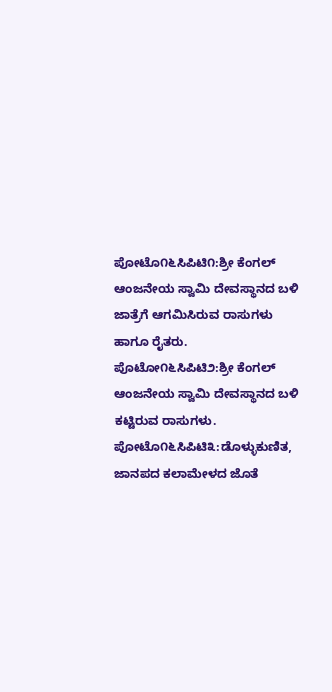ಪೋಟೊ೧೬ಸಿಪಿಟಿ೧:ಶ್ರೀ ಕೆಂಗಲ್ ಆಂಜನೇಯ ಸ್ವಾಮಿ ದೇವಸ್ಥಾನದ ಬಳಿ ಜಾತ್ರೆಗೆ ಆಗಮಿಸಿರುವ ರಾಸುಗಳು ಹಾಗೂ ರೈತರು.
ಪೊಟೋ೧೬ಸಿಪಿಟಿ೨:ಶ್ರೀ ಕೆಂಗಲ್ ಆಂಜನೇಯ ಸ್ವಾಮಿ ದೇವಸ್ಥಾನದ ಬಳಿ ಕಟ್ಟಿರುವ ರಾಸುಗಳು.
ಪೋಟೊ೧೬ಸಿಪಿಟಿ೩:ಡೊಳ್ಳುಕುಣಿತ, ಜಾನಪದ ಕಲಾಮೇಳದ ಜೊತೆ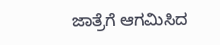ಜಾತ್ರೆಗೆ ಆಗಮಿಸಿದ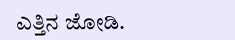ಎತ್ತಿನ ಜೋಡಿ.